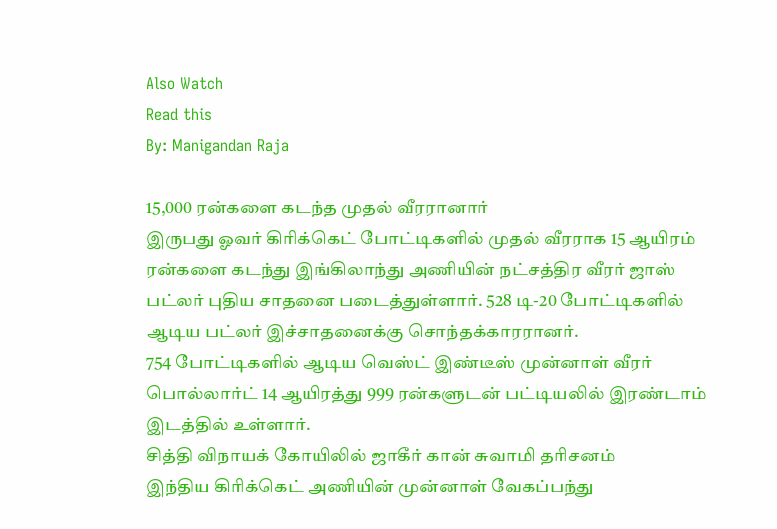Also Watch
Read this
By: Manigandan Raja

15,000 ரன்களை கடந்த முதல் வீரரானார்
இருபது ஓவர் கிரிக்கெட் போட்டிகளில் முதல் வீரராக 15 ஆயிரம் ரன்களை கடந்து இங்கிலாந்து அணியின் நட்சத்திர வீரர் ஜாஸ் பட்லர் புதிய சாதனை படைத்துள்ளார். 528 டி-20 போட்டிகளில் ஆடிய பட்லர் இச்சாதனைக்கு சொந்தக்காரரானர்.
754 போட்டிகளில் ஆடிய வெஸ்ட் இண்டீஸ் முன்னாள் வீரர் பொல்லார்ட் 14 ஆயிரத்து 999 ரன்களுடன் பட்டியலில் இரண்டாம் இடத்தில் உள்ளார்.
சித்தி விநாயக் கோயிலில் ஜாகீர் கான் சுவாமி தரிசனம்
இந்திய கிரிக்கெட் அணியின் முன்னாள் வேகப்பந்து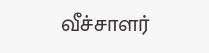வீச்சாளர்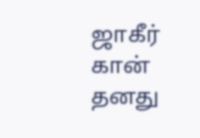ஜாகீர் கான் தனது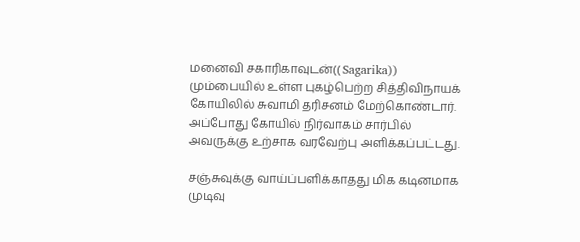மனைவி சகாரிகாவுடன்(( Sagarika)) மும்பையில் உள்ள புகழ்பெற்ற சித்திவிநாயக் கோயிலில் சுவாமி தரிசனம் மேற்கொண்டார். அப்போது கோயில் நிர்வாகம் சார்பில் அவருக்கு உற்சாக வரவேற்பு அளிக்கப்பட்டது.

சஞ்சுவுக்கு வாய்ப்பளிக்காதது மிக கடினமாக முடிவு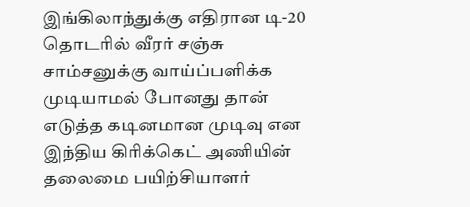இங்கிலாந்துக்கு எதிரான டி-20 தொடரில் வீரர் சஞ்சு சாம்சனுக்கு வாய்ப்பளிக்க முடியாமல் போனது தான் எடுத்த கடினமான முடிவு என இந்திய கிரிக்கெட் அணியின் தலைமை பயிற்சியாளர்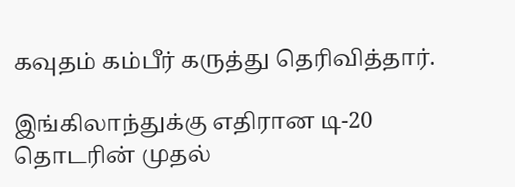கவுதம் கம்பீர் கருத்து தெரிவித்தார்.

இங்கிலாந்துக்கு எதிரான டி-20 தொடரின் முதல்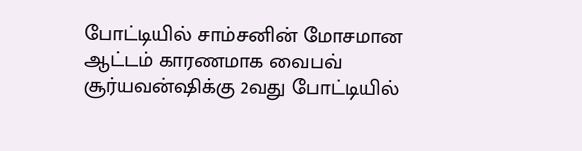போட்டியில் சாம்சனின் மோசமான ஆட்டம் காரணமாக வைபவ் சூர்யவன்ஷிக்கு 2வது போட்டியில்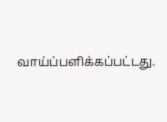வாய்ப்பளிக்கப்பட்டது.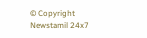© Copyright Newstamil 24x7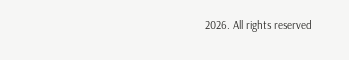2026. All rights reserved